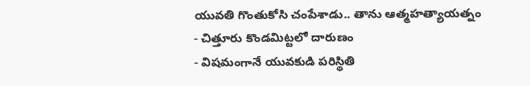యువతి గొంతుకోసి చంపేశాడు.. తాను ఆత్మహత్యాయత్నం
- చిత్తూరు కొండమిట్టలో దారుణం
- విషమంగానే యువకుడి పరిస్థితి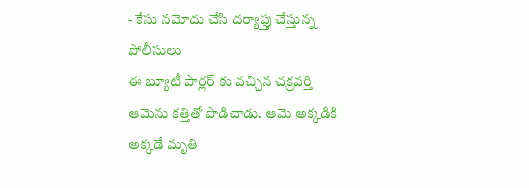- కేసు నమోదు చేసి దర్యాఫ్తు చేస్తున్న పోలీసులు
ఈ బ్యూటీ పార్లర్ కు వచ్చిన చక్రవర్తి ఆమెను కత్తితో పొడిచాడు. ఆమె అక్కడికి అక్కడే మృతి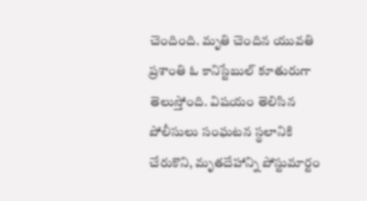చెందింది. మృతి చెందిన యువతి ప్రశాంతి ఓ కానిస్టేబుల్ కూతురుగా తెలుస్తోంది. విషయం తెలిసిన పోలీసులు సంఘటన స్థలానికి చేరుకొని, మృతదేహాన్ని పోస్టుమార్టం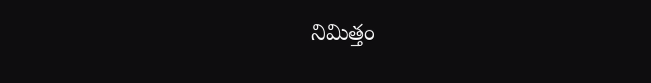నిమిత్తం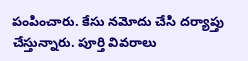పంపించారు. కేసు నమోదు చేసి దర్యాప్తు చేస్తున్నారు. పూర్తి వివరాలు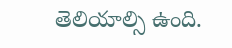తెలియాల్సి ఉంది.